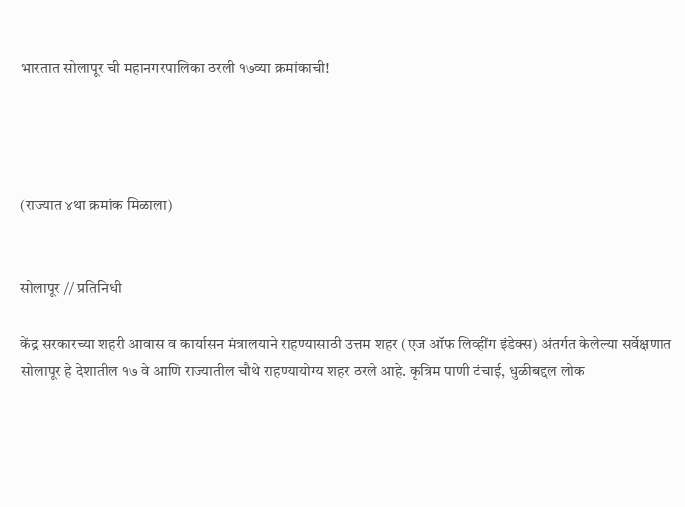भारतात सोलापूर ची महानगरपालिका ठरली १७व्या क्रमांकाची!




(राज्यात ४था क्रमांक मिळाला)


सोलापूर // प्रतिनिधी

केंद्र सरकारच्या शहरी आवास व कार्यासन मंत्रालयाने राहण्यासाठी उत्तम शहर (एज ऑफ लिव्हींग इंडेक्स) अंतर्गत केलेल्या सर्वेक्षणात सोलापूर हे देशातील १७ वे आणि राज्यातील चौथे राहण्यायोग्य शहर ठरले आहे. कृत्रिम पाणी टंचाई, धुळीबद्दल लोक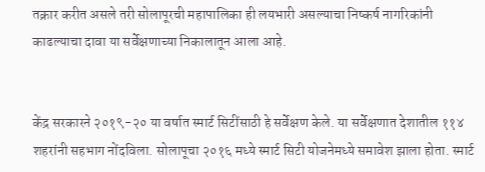तक्रार करीत असले तरी सोलापूरची महापालिका ही लयभारी असल्याचा निष्कर्ष नागरिकांनी काढल्याचा दावा या सर्वेक्षणाच्या निकालातून आला आहे.


केंद्र सरकारने २०१९-२० या वर्षात स्मार्ट सिटींसाठी हे सर्वेक्षण केले. या सर्वेक्षणात देशातील ११४ शहरांनी सहभाग नोंदविला. सोलापूचा २०१६ मध्ये स्मार्ट सिटी योजनेमध्ये समावेश झाला होता. स्मार्ट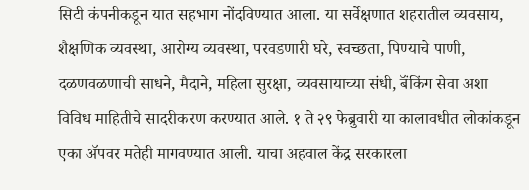सिटी कंपनीकडून यात सहभाग नोंदविण्यात आला. या सर्वेक्षणात शहरातील व्यवसाय, शैक्षणिक व्यवस्था, आरोग्य व्यवस्था, परवडणारी घरे, स्वच्छता, पिण्याचे पाणी, दळणवळणाची साधने, मैदाने, महिला सुरक्षा, व्यवसायाच्या संधी, बॅंकिंग सेवा अशा विविध माहितीचे सादरीकरण करण्यात आले. १ ते २९ फेब्रुवारी या कालावधीत लोकांकडून एका ॲपवर मतेही मागवण्यात आली. याचा अहवाल केंद्र सरकारला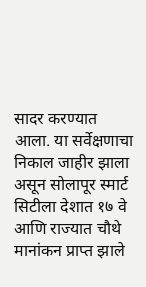सादर करण्यात आला. या सर्वेक्षणाचा निकाल जाहीर झाला असून सोलापूर स्मार्ट सिटीला देशात १७ वे आणि राज्यात चौथे मानांकन प्राप्त झाले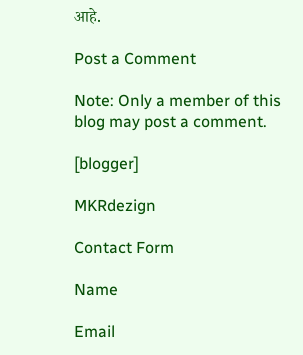आहे.

Post a Comment

Note: Only a member of this blog may post a comment.

[blogger]

MKRdezign

Contact Form

Name

Email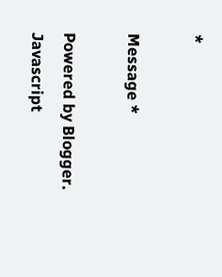*

Message *

Powered by Blogger.
Javascript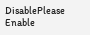DisablePlease Enable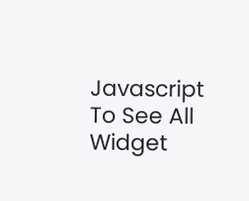Javascript To See All Widget